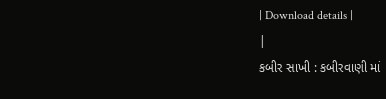| Download details |
|
કબીર સાખી : કબીરવાણી માં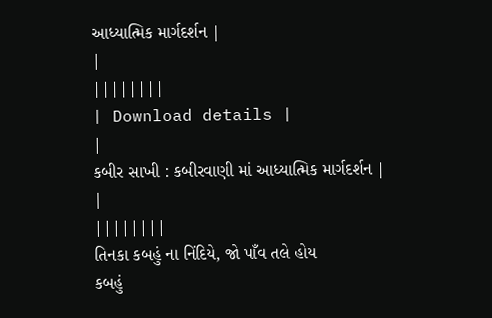આધ્યાત્મિક માર્ગદર્શન |
|
||||||||
| Download details |
|
કબીર સાખી : કબીરવાણી માં આધ્યાત્મિક માર્ગદર્શન |
|
||||||||
તિનકા કબહું ના નિંદિયે, જો પાઁવ તલે હોય
કબહું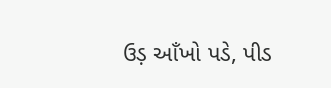ઉડ઼ આઁખો પડે, પીડ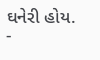ઘનેરી હોય.
-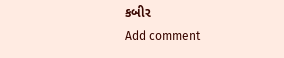કબીર
Add comment